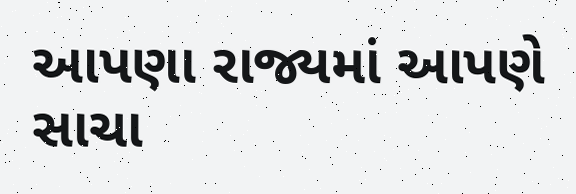આપણા રાજ્યમાં આપણે સાચા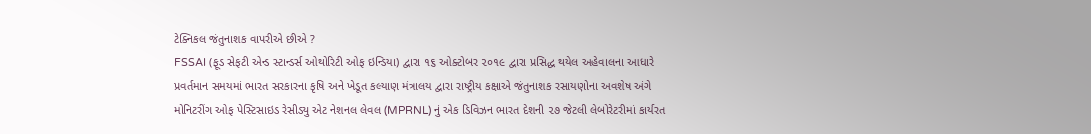ટેક્નિકલ જંતુનાશક વાપરીએ છીએ ?
FSSAI (ફૂડ સેફટી એન્ડ સ્ટાન્ડર્સ ઓથોરિટી ઓફ ઇન્ડિયા) દ્વારા ૧૬ ઓક્ટોબર ૨૦૧૯ દ્વારા પ્રસિદ્ધ થયેલ અહેવાલના આધારે પ્રવર્તમાન સમયમાં ભારત સરકારના કૃષિ અને ખેડૂત કલ્યાણ મંત્રાલય દ્વારા રાષ્ટ્રીય કક્ષાએ જંતુનાશક રસાયણોના અવશેષ અંગે મોનિટરીંગ ઓફ પેસ્ટિસાઇડ રેસીડ્યુ એટ નેશનલ લેવલ (MPRNL) નું એક ડિવિઝન ભારત દેશની ૨૭ જેટલી લેબોરેટરીમાં કાર્યરત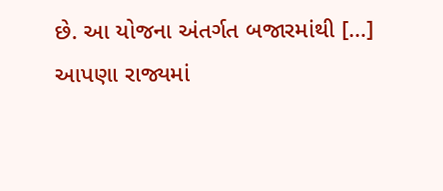છે. આ યોજના અંતર્ગત બજારમાંથી […]
આપણા રાજ્યમાં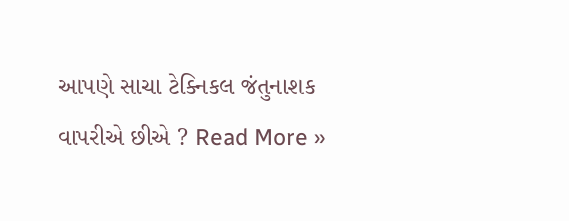આપણે સાચા ટેક્નિકલ જંતુનાશક વાપરીએ છીએ ? Read More »